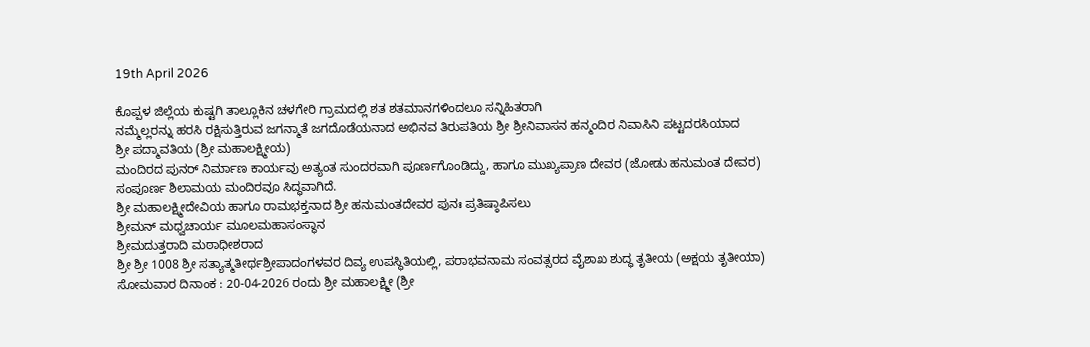19th April 2026

ಕೊಪ್ಪಳ ಜಿಲ್ಲೆಯ ಕುಷ್ಟಗಿ ತಾಲ್ಲೂಕಿನ ಚಳಗೇರಿ ಗ್ರಾಮದಲ್ಲಿ ಶತ ಶತಮಾನಗಳಿಂದಲೂ ಸನ್ನಿಹಿತರಾಗಿ
ನಮ್ಮೆಲ್ಲರನ್ನು ಹರಸಿ ರಕ್ಷಿಸುತ್ತಿರುವ ಜಗನ್ಮಾತೆ ಜಗದೊಡೆಯನಾದ ಅಭಿನವ ತಿರುಪತಿಯ ಶ್ರೀ ಶ್ರೀನಿವಾಸನ ಹನ್ಮಂದಿರ ನಿವಾಸಿನಿ ಪಟ್ಟದರಸಿಯಾದ
ಶ್ರೀ ಪದ್ಮಾವತಿಯ (ಶ್ರೀ ಮಹಾಲಕ್ಷ್ಮೀಯ)
ಮಂದಿರದ ಪುನರ್ ನಿರ್ಮಾಣ ಕಾರ್ಯವು ಅತ್ಯಂತ ಸುಂದರವಾಗಿ ಪೂರ್ಣಗೊಂಡಿದ್ದು, ಹಾಗೂ ಮುಖ್ಯಪ್ರಾಣ ದೇವರ (ಜೋಡು ಹನುಮಂತ ದೇವರ)
ಸಂಪೂರ್ಣ ಶಿಲಾಮಯ ಮಂದಿರವೂ ಸಿದ್ಧವಾಗಿದೆ.
ಶ್ರೀ ಮಹಾಲಕ್ಷ್ಮೀದೇವಿಯ ಹಾಗೂ ರಾಮಭಕ್ತನಾದ ಶ್ರೀ ಹನುಮಂತದೇವರ ಪುನಃ ಪ್ರತಿಷ್ಠಾಪಿಸಲು
ಶ್ರೀಮನ್ ಮಧ್ವಚಾರ್ಯ ಮೂಲಮಹಾಸಂಸ್ಥಾನ
ಶ್ರೀಮದುತ್ತರಾದಿ ಮಠಾಧೀಶರಾದ
ಶ್ರೀ ಶ್ರೀ 1008 ಶ್ರೀ ಸತ್ಯಾತ್ಮತೀರ್ಥಶ್ರೀಪಾದಂಗಳವರ ದಿವ್ಯ ಉಪಸ್ಥಿತಿಯಲ್ಲಿ, ಪರಾಭವನಾಮ ಸಂವತ್ಸರದ ವೈಶಾಖ ಶುದ್ಧ ತೃತೀಯ (ಅಕ್ಷಯ ತೃತೀಯಾ)
ಸೋಮವಾರ ದಿನಾಂಕ : 20-04-2026 ರಂದು ಶ್ರೀ ಮಹಾಲಕ್ಷ್ಮೀ (ಶ್ರೀ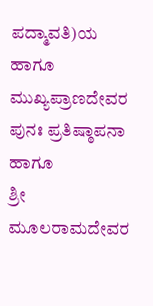ಪದ್ಮಾವತಿ)ಯ ಹಾಗೂ ಮುಖ್ಯಪ್ರಾಣದೇವರ ಪುನಃ ಪ್ರತಿಷ್ಠಾಪನಾ ಹಾಗೂ
ಶ್ರೀ ಮೂಲರಾಮದೇವರ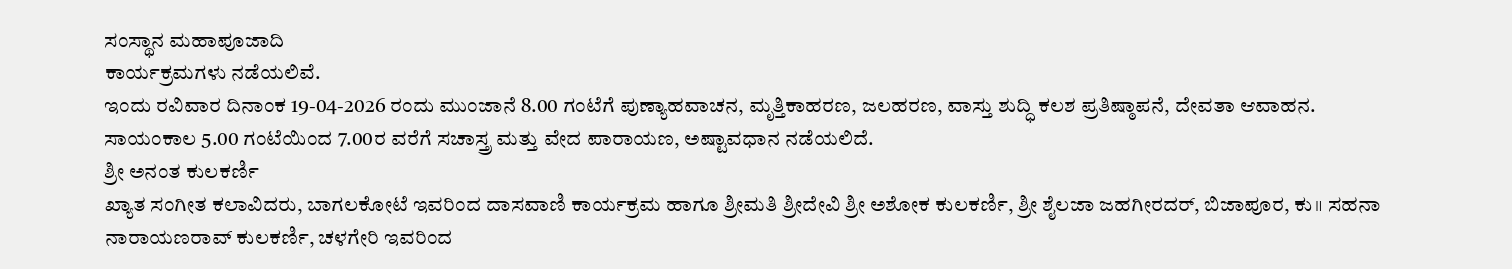ಸಂಸ್ಥಾನ ಮಹಾಪೂಜಾದಿ
ಕಾರ್ಯಕ್ರಮಗಳು ನಡೆಯಲಿವೆ.
ಇಂದು ರವಿವಾರ ದಿನಾಂಕ 19-04-2026 ರಂದು ಮುಂಜಾನೆ 8.00 ಗಂಟೆಗೆ ಪುಣ್ಯಾಹವಾಚನ, ಮೃತ್ತಿಕಾಹರಣ, ಜಲಹರಣ, ವಾಸ್ತು ಶುದ್ಧಿ ಕಲಶ ಪ್ರತಿಷ್ಠಾಪನೆ, ದೇವತಾ ಆವಾಹನ.
ಸಾಯಂಕಾಲ 5.00 ಗಂಟೆಯಿಂದ 7.00ರ ವರೆಗೆ ಸಚಾಸ್ತ್ರ ಮತ್ತು ವೇದ ಪಾರಾಯಣ, ಅಷ್ಟಾವಧಾನ ನಡೆಯಲಿದೆ.
ಶ್ರೀ ಅನಂತ ಕುಲಕರ್ಣಿ
ಖ್ಯಾತ ಸಂಗೀತ ಕಲಾವಿದರು, ಬಾಗಲಕೋಟೆ ಇವರಿಂದ ದಾಸವಾಣಿ ಕಾರ್ಯಕ್ರಮ ಹಾಗೂ ಶ್ರೀಮತಿ ಶ್ರೀದೇವಿ ಶ್ರೀ ಅಶೋಕ ಕುಲಕರ್ಣಿ, ಶ್ರೀ ಶೈಲಜಾ ಜಹಗೀರದರ್, ಬಿಜಾಪೂರ, ಕು॥ ಸಹನಾ ನಾರಾಯಣರಾವ್ ಕುಲಕರ್ಣಿ, ಚಳಗೇರಿ ಇವರಿಂದ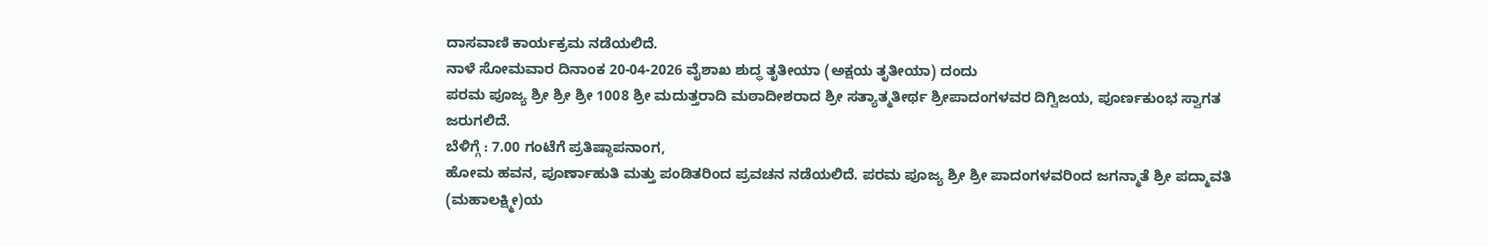ದಾಸವಾಣಿ ಕಾರ್ಯಕ್ರಮ ನಡೆಯಲಿದೆ.
ನಾಳೆ ಸೋಮವಾರ ದಿನಾಂಕ 20-04-2026 ವೈಶಾಖ ಶುದ್ಧ ತೃತೀಯಾ (ಅಕ್ಷಯ ತೃತೀಯಾ) ದಂದು
ಪರಮ ಪೂಜ್ಯ ಶ್ರೀ ಶ್ರೀ ಶ್ರೀ 1008 ಶ್ರೀ ಮದುತ್ತರಾದಿ ಮಠಾದೀಶರಾದ ಶ್ರೀ ಸತ್ಯಾತ್ಮತೀರ್ಥ ಶ್ರೀಪಾದಂಗಳವರ ದಿಗ್ವಿಜಯ, ಪೂರ್ಣಕುಂಭ ಸ್ವಾಗತ
ಜರುಗಲಿದೆ.
ಬೆಳಿಗ್ಗೆ : 7.00 ಗಂಟೆಗೆ ಪ್ರತಿಷ್ಠಾಪನಾಂಗ,
ಹೋಮ ಹವನ, ಪೂರ್ಣಾಹುತಿ ಮತ್ತು ಪಂಡಿತರಿಂದ ಪ್ರವಚನ ನಡೆಯಲಿದೆ. ಪರಮ ಪೂಜ್ಯ ಶ್ರೀ ಶ್ರೀ ಪಾದಂಗಳವರಿಂದ ಜಗನ್ಮಾತೆ ಶ್ರೀ ಪದ್ಮಾವತಿ
(ಮಹಾಲಕ್ಷ್ಮೀ)ಯ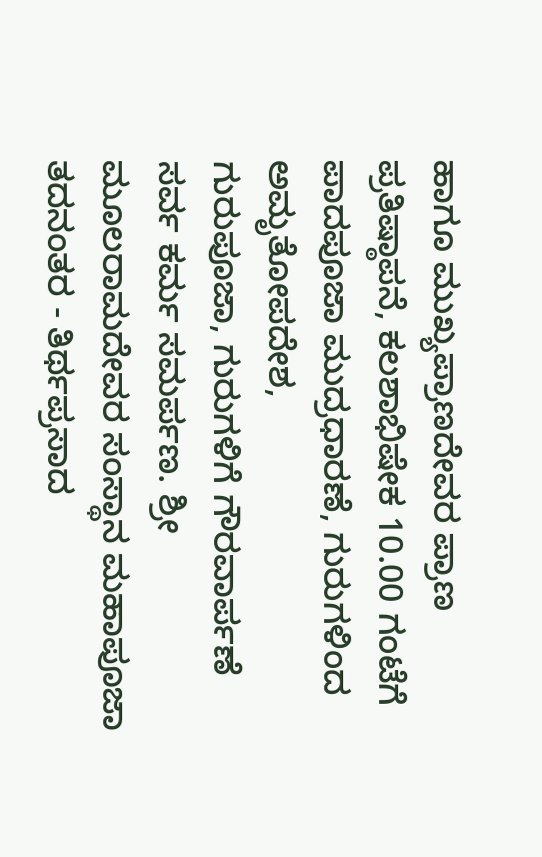ಹಾಗೂ ಮುಖ್ಯಪ್ರಾಣದೇವರ ಪ್ರಾಣ ಪ್ರತಿಷ್ಠಾಪನೆ, ಕಲಶಾಭಿಷೇಕ 10.00 ಗಂಟೆಗೆ
ಪಾದಪೂಜಾ ಮುದ್ರಧಾರಣೆ, ಗುರುಗಳಿಂದ ಅಮೃತೋಪದೇಶ,
ಗುರುಪೂಜಾ, ಗುರುಗಳಿಗೆ ಗೌರವಾರ್ಪಣೆ ಸರ್ವ ಕರ್ಮ ಸಮರ್ಪಣ. ಶ್ರೀ ಮೂಲರಾಮದೇವರ ಸಂಸ್ಥಾನ ಮಹಾಪೂಜಾ ತದನಂತರ - ತಿರ್ಥಪ್ರಸಾದ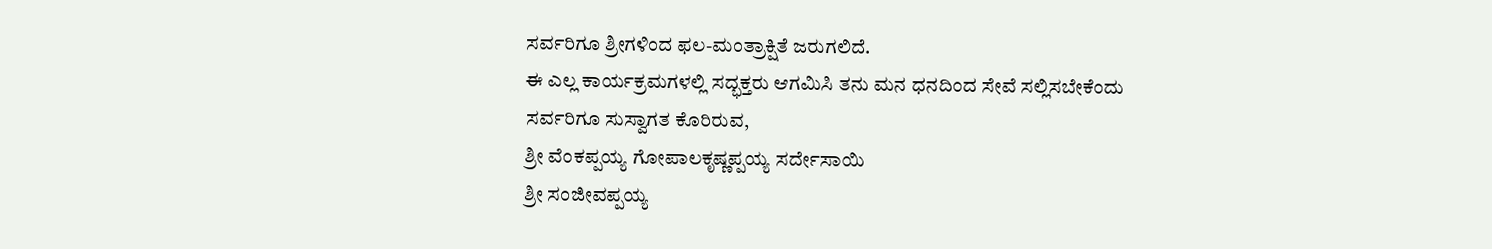ಸರ್ವರಿಗೂ ಶ್ರೀಗಳಿಂದ ಫಲ-ಮಂತ್ರಾಕ್ಷಿತೆ ಜರುಗಲಿದೆ.
ಈ ಎಲ್ಲ ಕಾರ್ಯಕ್ರಮಗಳಲ್ಲಿ ಸದ್ಭಕ್ತರು ಆಗಮಿಸಿ ತನು ಮನ ಧನದಿಂದ ಸೇವೆ ಸಲ್ಲಿಸಬೇಕೆಂದು
ಸರ್ವರಿಗೂ ಸುಸ್ವಾಗತ ಕೊರಿರುವ,
ಶ್ರೀ ವೆಂಕಪ್ಪಯ್ಯ ಗೋಪಾಲಕೃಷ್ಣಪ್ಪಯ್ಯ ಸರ್ದೇಸಾಯಿ
ಶ್ರೀ ಸಂಜೀವಪ್ಪಯ್ಯ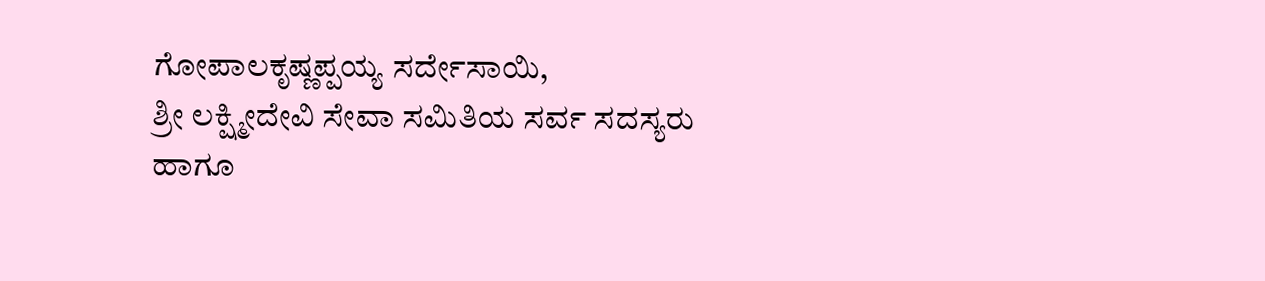ಗೋಪಾಲಕೃಷ್ಣಪ್ಪಯ್ಯ ಸರ್ದೇಸಾಯಿ,
ಶ್ರೀ ಲಕ್ಷ್ಮೀದೇವಿ ಸೇವಾ ಸಮಿತಿಯ ಸರ್ವ ಸದಸ್ಯರು
ಹಾಗೂ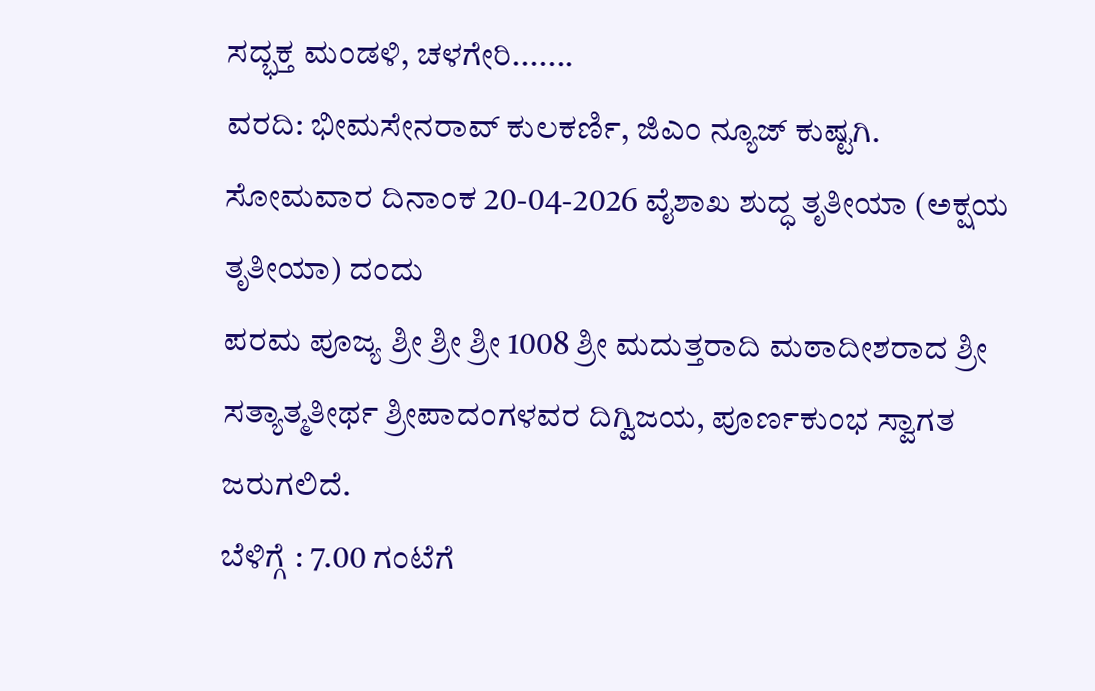ಸದ್ಭಕ್ತ ಮಂಡಳಿ, ಚಳಗೇರಿ.......
ವರದಿ: ಭೀಮಸೇನರಾವ್ ಕುಲಕರ್ಣಿ, ಜಿಎಂ ನ್ಯೂಜ್ ಕುಷ್ಟಗಿ.
ಸೋಮವಾರ ದಿನಾಂಕ 20-04-2026 ವೈಶಾಖ ಶುದ್ಧ ತೃತೀಯಾ (ಅಕ್ಷಯ ತೃತೀಯಾ) ದಂದು
ಪರಮ ಪೂಜ್ಯ ಶ್ರೀ ಶ್ರೀ ಶ್ರೀ 1008 ಶ್ರೀ ಮದುತ್ತರಾದಿ ಮಠಾದೀಶರಾದ ಶ್ರೀ ಸತ್ಯಾತ್ಮತೀರ್ಥ ಶ್ರೀಪಾದಂಗಳವರ ದಿಗ್ವಿಜಯ, ಪೂರ್ಣಕುಂಭ ಸ್ವಾಗತ
ಜರುಗಲಿದೆ.
ಬೆಳಿಗ್ಗೆ : 7.00 ಗಂಟೆಗೆ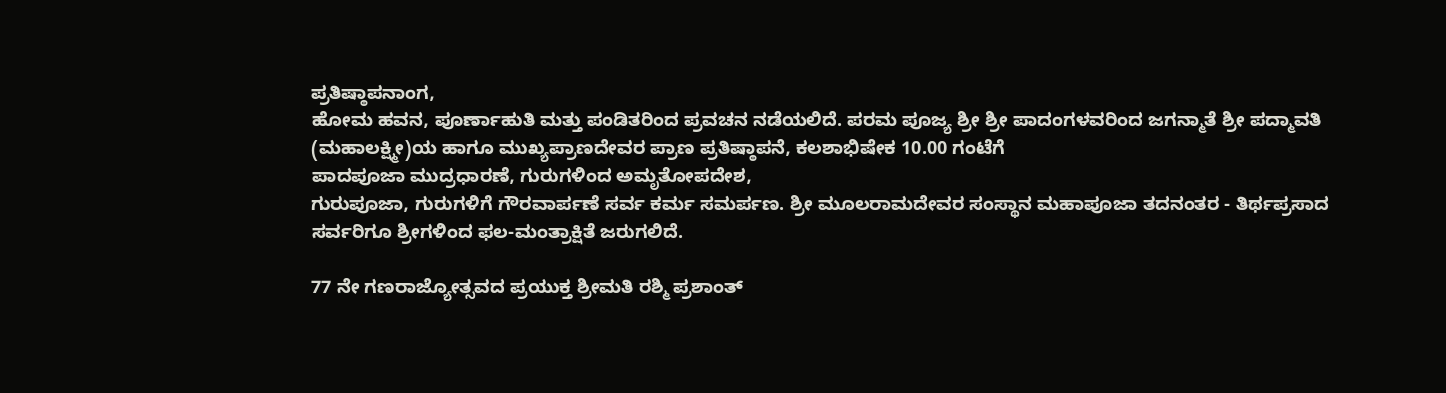ಪ್ರತಿಷ್ಠಾಪನಾಂಗ,
ಹೋಮ ಹವನ, ಪೂರ್ಣಾಹುತಿ ಮತ್ತು ಪಂಡಿತರಿಂದ ಪ್ರವಚನ ನಡೆಯಲಿದೆ. ಪರಮ ಪೂಜ್ಯ ಶ್ರೀ ಶ್ರೀ ಪಾದಂಗಳವರಿಂದ ಜಗನ್ಮಾತೆ ಶ್ರೀ ಪದ್ಮಾವತಿ
(ಮಹಾಲಕ್ಷ್ಮೀ)ಯ ಹಾಗೂ ಮುಖ್ಯಪ್ರಾಣದೇವರ ಪ್ರಾಣ ಪ್ರತಿಷ್ಠಾಪನೆ, ಕಲಶಾಭಿಷೇಕ 10.00 ಗಂಟೆಗೆ
ಪಾದಪೂಜಾ ಮುದ್ರಧಾರಣೆ, ಗುರುಗಳಿಂದ ಅಮೃತೋಪದೇಶ,
ಗುರುಪೂಜಾ, ಗುರುಗಳಿಗೆ ಗೌರವಾರ್ಪಣೆ ಸರ್ವ ಕರ್ಮ ಸಮರ್ಪಣ. ಶ್ರೀ ಮೂಲರಾಮದೇವರ ಸಂಸ್ಥಾನ ಮಹಾಪೂಜಾ ತದನಂತರ - ತಿರ್ಥಪ್ರಸಾದ
ಸರ್ವರಿಗೂ ಶ್ರೀಗಳಿಂದ ಫಲ-ಮಂತ್ರಾಕ್ಷಿತೆ ಜರುಗಲಿದೆ.

77 ನೇ ಗಣರಾಜ್ಯೋತ್ಸವದ ಪ್ರಯುಕ್ತ ಶ್ರೀಮತಿ ರಶ್ಮಿ ಪ್ರಶಾಂತ್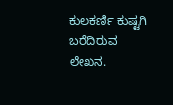ಕುಲಕರ್ಣಿ ಕುಷ್ಟಗಿ ಬರೆದಿರುವ ಲೇಖನ.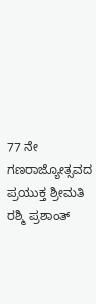77 ನೇ ಗಣರಾಜ್ಯೋತ್ಸವದ ಪ್ರಯುಕ್ತ ಶ್ರೀಮತಿ ರಶ್ಮಿ ಪ್ರಶಾಂತ್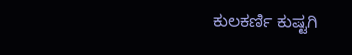ಕುಲಕರ್ಣಿ ಕುಷ್ಟಗಿ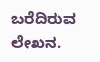ಬರೆದಿರುವ ಲೇಖನ.